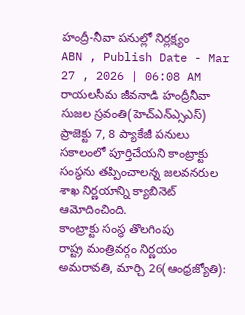హంద్రీ-నీవా పనుల్లో నిర్లక్ష్యం
ABN , Publish Date - Mar 27 , 2026 | 06:08 AM
రాయలసీమ జీవనాడి హంద్రీనీవా సుజల స్రవంతి(హెచ్ఎన్ఎ్సఎస్) ప్రాజెక్టు 7, 8 ప్యాకేజీ పనులు సకాలంలో పూర్తిచేయని కాంట్రాక్టు సంస్థను తప్పించాలన్న జలవనరుల శాఖ నిర్ణయాన్ని క్యాబినెట్ ఆమోదించింది.
కాంట్రాక్టు సంస్థ తొలగింపు
రాష్ట్ర మంత్రివర్గం నిర్ణయం
అమరావతి, మార్చి 26(ఆంధ్రజ్యోతి):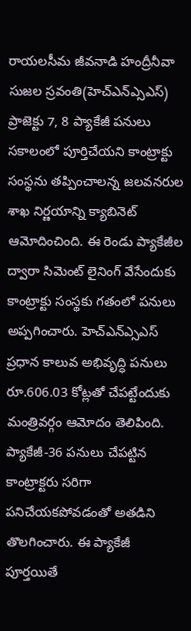రాయలసీమ జీవనాడి హంద్రీనీవా సుజల స్రవంతి(హెచ్ఎన్ఎ్సఎస్) ప్రాజెక్టు 7, 8 ప్యాకేజీ పనులు సకాలంలో పూర్తిచేయని కాంట్రాక్టు సంస్థను తప్పించాలన్న జలవనరుల శాఖ నిర్ణయాన్ని క్యాబినెట్ ఆమోదించింది. ఈ రెండు ప్యాకేజీల ద్వారా సిమెంట్ లైనింగ్ వేసేందుకు కాంట్రాక్టు సంస్థకు గతంలో పనులు అప్పగించారు. హెచ్ఎన్ఎ్సఎస్ ప్రధాన కాలువ అభివృద్ధి పనులు రూ.606.03 కోట్లతో చేపట్టేందుకు మంత్రివర్గం ఆమోదం తెలిపింది. ప్యాకేజీ-36 పనులు చేపట్టిన కాంట్రాక్టరు సరిగా పనిచేయకపోవడంతో అతడిని తొలగించారు. ఈ ప్యాకేజీ పూర్తయితే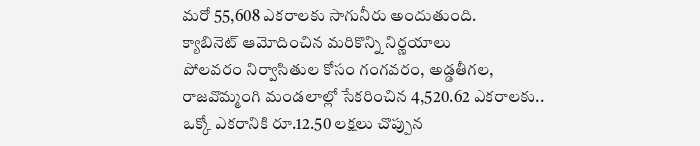మరో 55,608 ఎకరాలకు సాగునీరు అందుతుంది.
క్యాబినెట్ ఆమోదించిన మరికొన్ని నిర్ణయాలు
పోలవరం నిర్వాసితుల కోసం గంగవరం, అడ్డతీగల, రాజవొమ్మంగి మండలాల్లో సేకరించిన 4,520.62 ఎకరాలకు.. ఒక్కో ఎకరానికి రూ.12.50 లక్షలు చొప్పున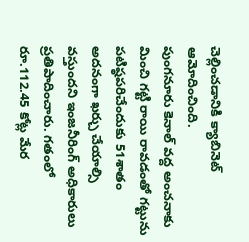చెల్లించడానికి క్యాబినెట్ ఆమోదించింది.
పుంగనూరు కెనాల్ వద్ద అంచనాకు మించి గట్టి రాయి రావడంతో గట్టును పటిష్ఠపరిచేందుకు 51శాతం అదనంగా ఖర్చు చేయాల్సి వస్తుందని ఇంజనీరింగ్ అధికారులు ప్రతిపాదించారు. గతంలో రూ.112.45 కోట్ల మేర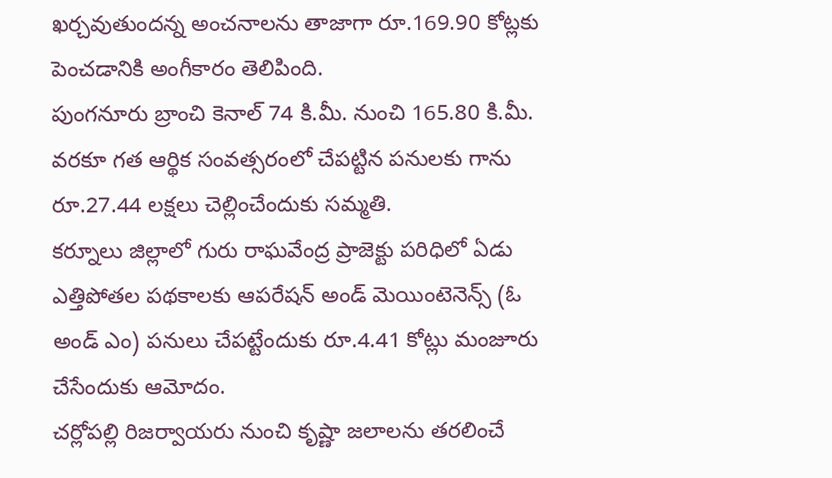ఖర్చవుతుందన్న అంచనాలను తాజాగా రూ.169.90 కోట్లకు పెంచడానికి అంగీకారం తెలిపింది.
పుంగనూరు బ్రాంచి కెనాల్ 74 కి.మీ. నుంచి 165.80 కి.మీ. వరకూ గత ఆర్థిక సంవత్సరంలో చేపట్టిన పనులకు గాను రూ.27.44 లక్షలు చెల్లించేందుకు సమ్మతి.
కర్నూలు జిల్లాలో గురు రాఘవేంద్ర ప్రాజెక్టు పరిధిలో ఏడు ఎత్తిపోతల పథకాలకు ఆపరేషన్ అండ్ మెయింటెనెన్స్ (ఓ అండ్ ఎం) పనులు చేపట్టేందుకు రూ.4.41 కోట్లు మంజూరు చేసేందుకు ఆమోదం.
చర్లోపల్లి రిజర్వాయరు నుంచి కృష్ణా జలాలను తరలించే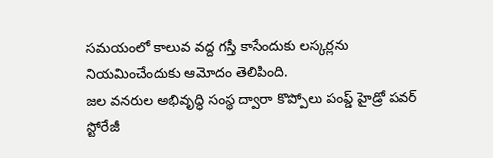సమయంలో కాలువ వద్ద గస్తీ కాసేందుకు లస్కర్లను నియమించేందుకు ఆమోదం తెలిపింది.
జల వనరుల అభివృద్ధి సంస్థ ద్వారా కొప్పోలు పంప్డ్ హైడ్రో పవర్ స్టోరేజీ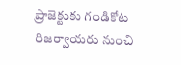ప్రాజెక్టుకు గండికోట రిజర్వాయరు నుంచి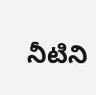నీటిని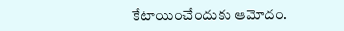కేటాయించేందుకు ఆమోదం.